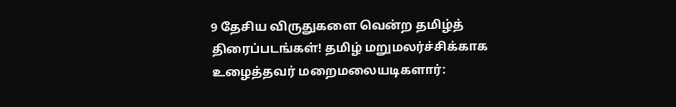9 தேசிய விருதுகளை வென்ற தமிழ்த் திரைப்படங்கள்! தமிழ் மறுமலர்ச்சிக்காக உழைத்தவர் மறைமலையடிகளார்: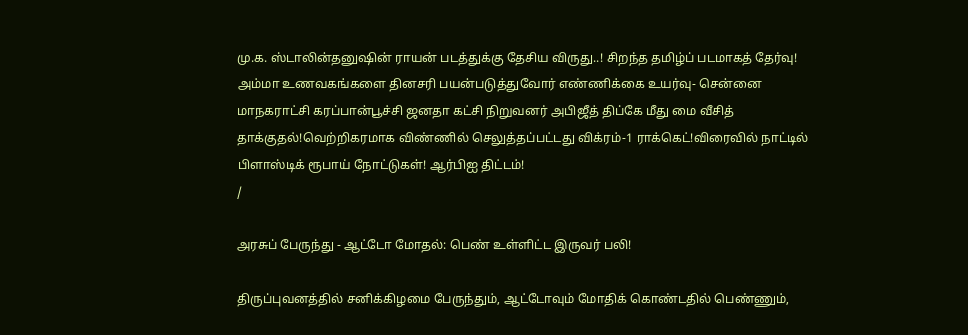மு.க. ஸ்டாலின்தனுஷின் ராயன் படத்துக்கு தேசிய விருது..! சிறந்த தமிழ்ப் படமாகத் தேர்வு! அம்மா உணவகங்களை தினசரி பயன்படுத்துவோர் எண்ணிக்கை உயர்வு- சென்னை மாநகராட்சி கரப்பான்பூச்சி ஜனதா கட்சி நிறுவனர் அபிஜீத் திப்கே மீது மை வீசித் தாக்குதல்!வெற்றிகரமாக விண்ணில் செலுத்தப்பட்டது விக்ரம்-1 ராக்கெட்!விரைவில் நாட்டில் பிளாஸ்டிக் ரூபாய் நோட்டுகள்! ஆர்பிஐ திட்டம்!
/

அரசுப் பேருந்து - ஆட்டோ மோதல்: பெண் உள்ளிட்ட இருவர் பலி!

திருப்புவனத்தில் சனிக்கிழமை பேருந்தும், ஆட்டோவும் மோதிக் கொண்டதில் பெண்ணும்,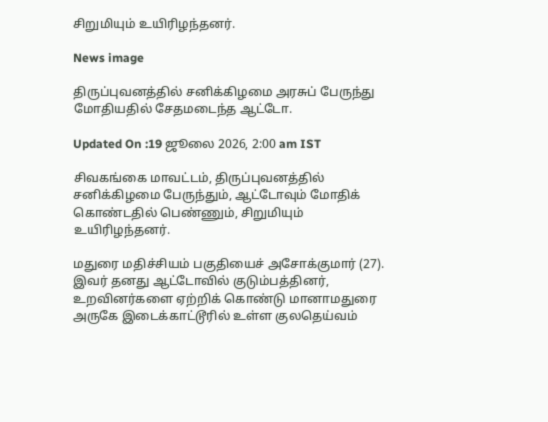சிறுமியும் உயிரிழந்தனர்.

News image

திருப்புவனத்தில் சனிக்கிழமை அரசுப் பேருந்து மோதியதில் சேதமடைந்த ஆட்டோ.

Updated On :19 ஜூலை 2026, 2:00 am IST

சிவகங்கை மாவட்டம், திருப்புவனத்தில் சனிக்கிழமை பேருந்தும், ஆட்டோவும் மோதிக் கொண்டதில் பெண்ணும், சிறுமியும் உயிரிழந்தனர்.

மதுரை மதிச்சியம் பகுதியைச் அசோக்குமார் (27). இவர் தனது ஆட்டோவில் குடும்பத்தினர், உறவினர்களை ஏற்றிக் கொண்டு மானாமதுரை அருகே இடைக்காட்டூரில் உள்ள குலதெய்வம்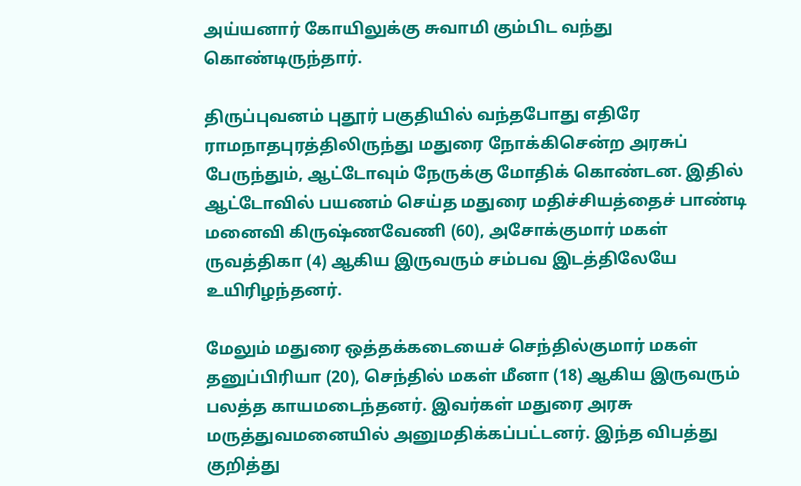அய்யனார் கோயிலுக்கு சுவாமி கும்பிட வந்து கொண்டிருந்தார்.

திருப்புவனம் புதூர் பகுதியில் வந்தபோது எதிரே ராமநாதபுரத்திலிருந்து மதுரை நோக்கிசென்ற அரசுப் பேருந்தும், ஆட்டோவும் நேருக்கு மோதிக் கொண்டன. இதில் ஆட்டோவில் பயணம் செய்த மதுரை மதிச்சியத்தைச் பாண்டி மனைவி கிருஷ்ணவேணி (60), அசோக்குமார் மகள் ருவத்திகா (4) ஆகிய இருவரும் சம்பவ இடத்திலேயே உயிரிழந்தனர்.

மேலும் மதுரை ஒத்தக்கடையைச் செந்தில்குமார் மகள் தனுப்பிரியா (20), செந்தில் மகள் மீனா (18) ஆகிய இருவரும் பலத்த காயமடைந்தனர். இவர்கள் மதுரை அரசு மருத்துவமனையில் அனுமதிக்கப்பட்டனர். இந்த விபத்து குறித்து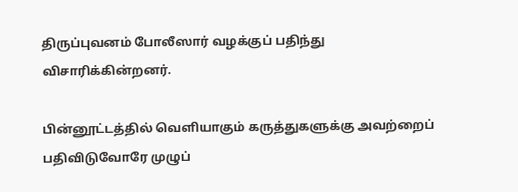திருப்புவனம் போலீஸார் வழக்குப் பதிந்து விசாரிக்கின்றனர்.

பின்னூட்டத்தில் வெளியாகும் கருத்துகளுக்கு அவற்றைப் பதிவிடுவோரே முழுப்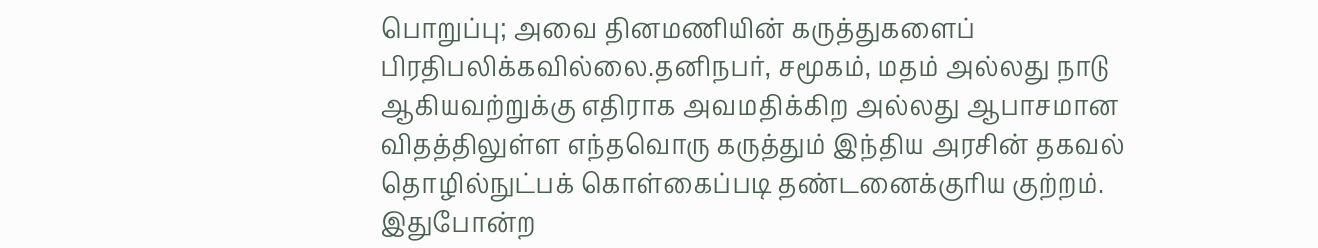பொறுப்பு; அவை தினமணியின் கருத்துகளைப் பிரதிபலிக்கவில்லை.தனிநபர், சமூகம், மதம் அல்லது நாடு ஆகியவற்றுக்கு எதிராக அவமதிக்கிற அல்லது ஆபாசமான விதத்திலுள்ள எந்தவொரு கருத்தும் இந்திய அரசின் தகவல் தொழில்நுட்பக் கொள்கைப்படி தண்டனைக்குரிய குற்றம். இதுபோன்ற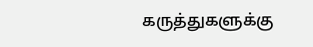கருத்துகளுக்கு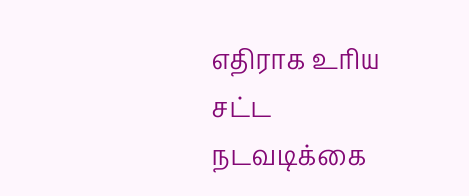எதிராக உரிய சட்ட நடவடிக்கை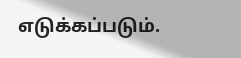எடுக்கப்படும்.